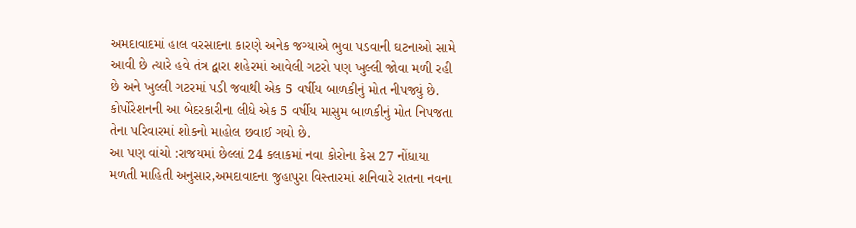અમદાવાદમાં હાલ વરસાદના કારણે અનેક જગ્યાએ ભુવા પડવાની ઘટનાઓ સામે આવી છે ત્યારે હવે તંત્ર દ્વારા શહેરમાં આવેલી ગટરો પણ ખુલ્લી જોવા મળી રહી છે અને ખુલ્લી ગટરમાં પડી જવાથી એક 5 વર્ષીય બાળકીનું મોત નીપજ્યું છે. કોર્પોરેશનની આ બેદરકારીના લીધે એક 5 વર્ષીય માસુમ બાળકીનું મોત નિપજતા તેના પરિવારમાં શોકનો માહોલ છવાઈ ગયો છે.
આ પણ વાંચો :રાજયમાં છેલ્લાં 24 કલાકમાં નવા કોરોના કેસ 27 નોંધાયા
મળતી માહિતી અનુસાર,અમદાવાદના જુહાપુરા વિસ્તારમાં શનિવારે રાતના નવના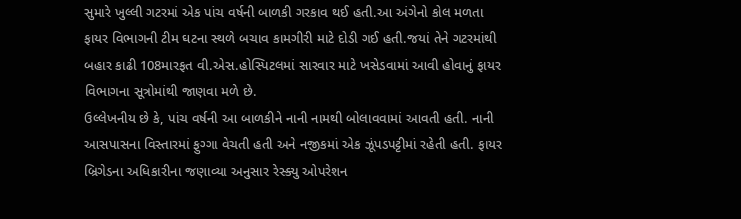સુમારે ખુલ્લી ગટરમાં એક પાંચ વર્ષની બાળકી ગરકાવ થઈ હતી.આ અંગેનો કોલ મળતા ફાયર વિભાગની ટીમ ઘટના સ્થળે બચાવ કામગીરી માટે દોડી ગઈ હતી.જયાં તેને ગટરમાંથી બહાર કાઢી 108મારફત વી.એસ.હોસ્પિટલમાં સારવાર માટે ખસેડવામાં આવી હોવાનું ફાયર વિભાગના સૂત્રોમાંથી જાણવા મળે છે.
ઉલ્લેખનીય છે કે, પાંચ વર્ષની આ બાળકીને નાની નામથી બોલાવવામાં આવતી હતી. નાની આસપાસના વિસ્તારમાં ફુગ્ગા વેચતી હતી અને નજીકમાં એક ઝૂંપડપટ્ટીમાં રહેતી હતી. ફાયર બ્રિગેડના અધિકારીના જણાવ્યા અનુસાર રેસ્ક્યુ ઓપરેશન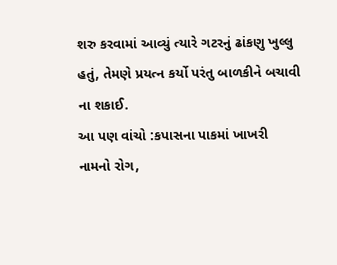શરુ કરવામાં આવ્યું ત્યારે ગટરનું ઢાંકણુ ખુલ્લુ હતું, તેમણે પ્રયત્ન કર્યો પરંતુ બાળકીને બચાવી ના શકાઈ.
આ પણ વાંચો :કપાસના પાકમાં ખાખરી નામનો રોગ,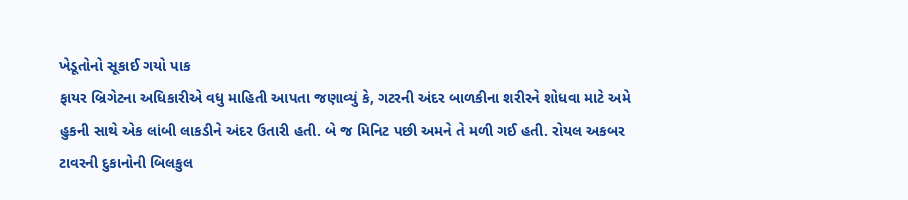ખેડૂતોનો સૂકાઈ ગયો પાક
ફાયર બ્રિગેટના અધિકારીએ વધુ માહિતી આપતા જણાવ્યું કે, ગટરની અંદર બાળકીના શરીરને શોધવા માટે અમે હુકની સાથે એક લાંબી લાકડીને અંદર ઉતારી હતી. બે જ મિનિટ પછી અમને તે મળી ગઈ હતી. રોયલ અકબર ટાવરની દુકાનોની બિલકુલ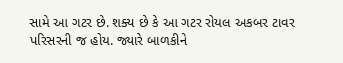સામે આ ગટર છે. શક્ય છે કે આ ગટર રોયલ અકબર ટાવર પરિસરની જ હોય. જ્યારે બાળકીને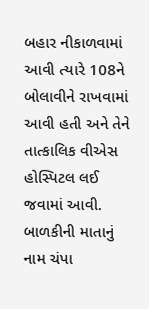બહાર નીકાળવામાં આવી ત્યારે 108ને બોલાવીને રાખવામાં આવી હતી અને તેને તાત્કાલિક વીએસ હોસ્પિટલ લઈ જવામાં આવી. બાળકીની માતાનું નામ ચંપા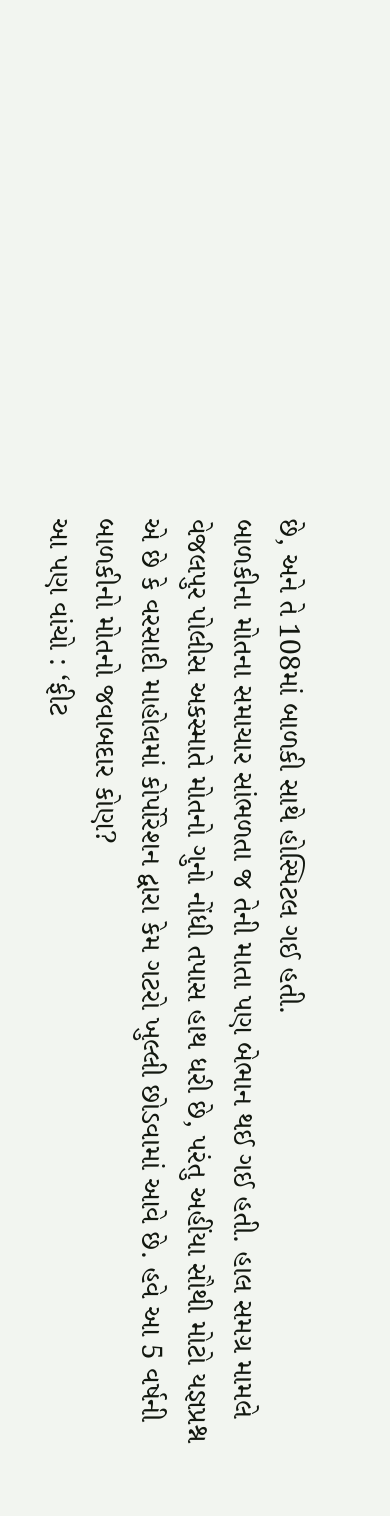છે, અને તે 108માં બાળકી સાથે હોસ્પિટલ ગઈ હતી.
બાળકીના મોતના સમાચાર સાંભળતા જ તેની માતા પણ બેભાન થઈ ગઈ હતી. હાલ સમગ્ર મામલે વેજલપુર પોલીસ અકસ્માતે મોતનો ગુનો નોંધી તપાસ હાથ ધરી છે, પરંતુ અહીંયા સૌથી મોટો યજ્ઞપ્રશ્ન એ છે કે વરસાદી માહોલમાં કોર્પોરેશન દ્વારા કેમ ગટરો ખુલ્લી છોડવામાં આવે છે. હવે આ 5 વર્ષની બાળકીનો મોતનો જવાબદાર કોણ?
આ પણ વાંચો : ‘ફીટ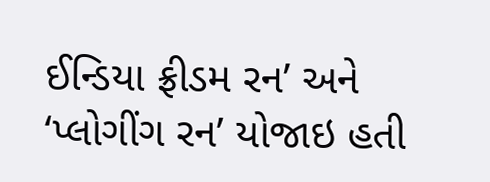ઈન્ડિયા ફ્રીડમ રન’ અને ‘પ્લોગીંગ રન’ યોજાઇ હતી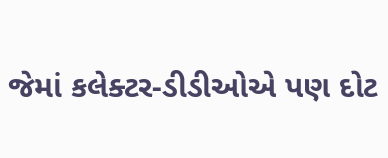જેમાં કલેક્ટર-ડીડીઓએ પણ દોટ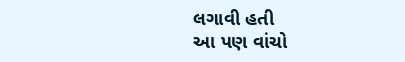લગાવી હતી
આ પણ વાંચો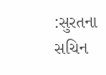:સુરતના સચિન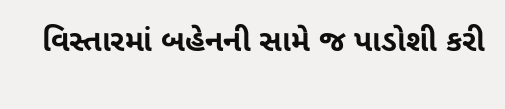વિસ્તારમાં બહેનની સામે જ પાડોશી કરી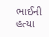ભાઈની હત્યા